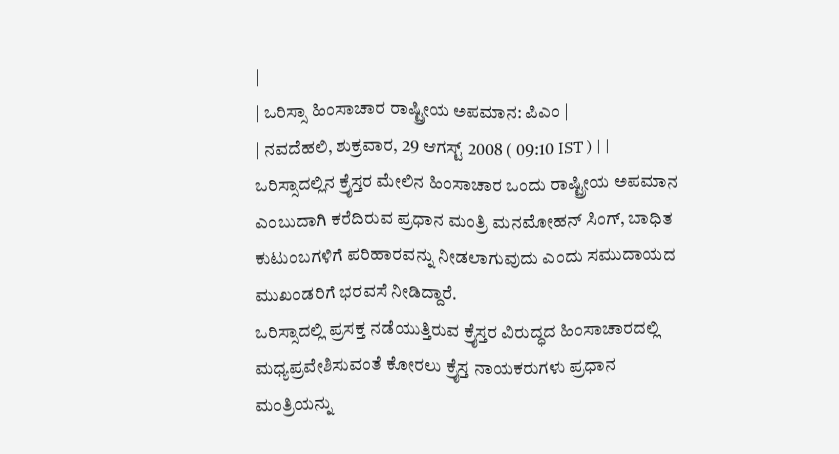|
| ಒರಿಸ್ಸಾ ಹಿಂಸಾಚಾರ ರಾಷ್ಟ್ರೀಯ ಅಪಮಾನ: ಪಿಎಂ |
| ನವದೆಹಲಿ, ಶುಕ್ರವಾರ, 29 ಆಗಸ್ಟ್ 2008 ( 09:10 IST ) | |
ಒರಿಸ್ಸಾದಲ್ಲಿನ ಕ್ರೈಸ್ತರ ಮೇಲಿನ ಹಿಂಸಾಚಾರ ಒಂದು ರಾಷ್ಟ್ರೀಯ ಅಪಮಾನ ಎಂಬುದಾಗಿ ಕರೆದಿರುವ ಪ್ರಧಾನ ಮಂತ್ರಿ ಮನಮೋಹನ್ ಸಿಂಗ್, ಬಾಧಿತ ಕುಟುಂಬಗಳಿಗೆ ಪರಿಹಾರವನ್ನು ನೀಡಲಾಗುವುದು ಎಂದು ಸಮುದಾಯದ ಮುಖಂಡರಿಗೆ ಭರವಸೆ ನೀಡಿದ್ದಾರೆ.
ಒರಿಸ್ಸಾದಲ್ಲಿ ಪ್ರಸಕ್ತ ನಡೆಯುತ್ತಿರುವ ಕ್ರೈಸ್ತರ ವಿರುದ್ಧದ ಹಿಂಸಾಚಾರದಲ್ಲಿ ಮಧ್ಯಪ್ರವೇಶಿಸುವಂತೆ ಕೋರಲು ಕ್ರೈಸ್ತ ನಾಯಕರುಗಳು ಪ್ರಧಾನ ಮಂತ್ರಿಯನ್ನು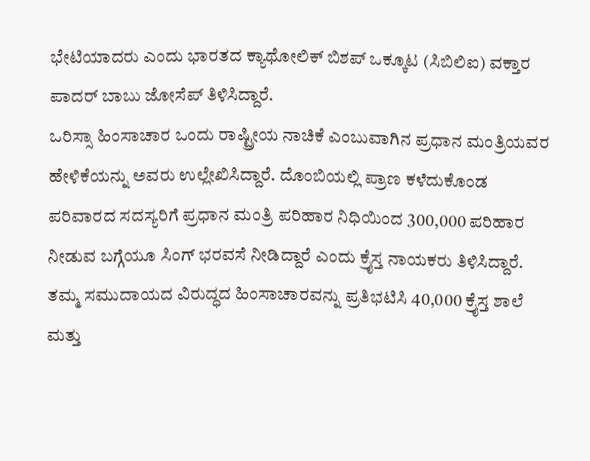ಭೇಟಿಯಾದರು ಎಂದು ಭಾರತದ ಕ್ಯಾಥೋಲಿಕ್ ಬಿಶಪ್ ಒಕ್ಕೂಟ (ಸಿಬಿಲಿಐ) ವಕ್ತಾರ ಪಾದರ್ ಬಾಬು ಜೋಸೆಪ್ ತಿಳಿಸಿದ್ದಾರೆ.
ಒರಿಸ್ಸಾ ಹಿಂಸಾಚಾರ ಒಂದು ರಾಷ್ಟ್ರೀಯ ನಾಚಿಕೆ ಎಂಬುವಾಗಿನ ಪ್ರಧಾನ ಮಂತ್ರಿಯವರ ಹೇಳಿಕೆಯನ್ನು ಅವರು ಉಲ್ಲೇಖಿಸಿದ್ದಾರೆ. ದೊಂಬಿಯಲ್ಲಿ ಪ್ರಾಣ ಕಳೆದುಕೊಂಡ ಪರಿವಾರದ ಸದಸ್ಯರಿಗೆ ಪ್ರಧಾನ ಮಂತ್ರಿ ಪರಿಹಾರ ನಿಧಿಯಿಂದ 300,000 ಪರಿಹಾರ ನೀಡುವ ಬಗ್ಗೆಯೂ ಸಿಂಗ್ ಭರವಸೆ ನೀಡಿದ್ದಾರೆ ಎಂದು ಕ್ರೈಸ್ತ ನಾಯಕರು ತಿಳಿಸಿದ್ದಾರೆ.
ತಮ್ಮ ಸಮುದಾಯದ ವಿರುದ್ಧದ ಹಿಂಸಾಚಾರವನ್ನು ಪ್ರತಿಭಟಿಸಿ 40,000 ಕ್ರೈಸ್ತ ಶಾಲೆ ಮತ್ತು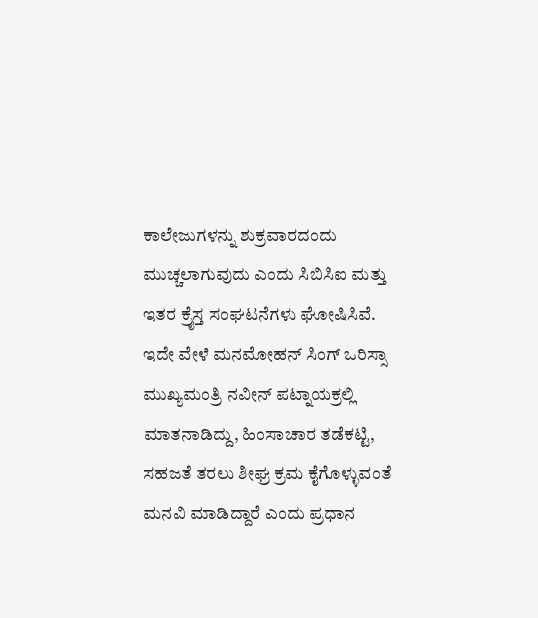ಕಾಲೇಜುಗಳನ್ನು ಶುಕ್ರವಾರದಂದು ಮುಚ್ಚಲಾಗುವುದು ಎಂದು ಸಿಬಿಸಿಐ ಮತ್ತು ಇತರ ಕ್ರೈಸ್ತ ಸಂಘಟನೆಗಳು ಘೋಷಿಸಿವೆ.
ಇದೇ ವೇಳೆ ಮನಮೋಹನ್ ಸಿಂಗ್ ಒರಿಸ್ಸಾ ಮುಖ್ಯಮಂತ್ರಿ ನವೀನ್ ಪಟ್ನಾಯಕ್ರಲ್ಲಿ ಮಾತನಾಡಿದ್ದು, ಹಿಂಸಾಚಾರ ತಡೆಕಟ್ಟಿ, ಸಹಜತೆ ತರಲು ಶೀಘ್ರ ಕ್ರಮ ಕೈಗೊಳ್ಳುವಂತೆ ಮನವಿ ಮಾಡಿದ್ದಾರೆ ಎಂದು ಪ್ರಧಾನ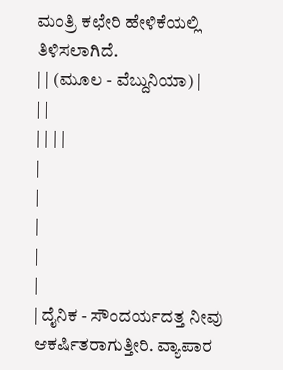ಮಂತ್ರಿ ಕಛೇರಿ ಹೇಳಿಕೆಯಲ್ಲಿ ತಿಳಿಸಲಾಗಿದೆ.
| | (ಮೂಲ - ವೆಬ್ದುನಿಯಾ) |
| |
| | | |
|
|
|
|
|
| ದೈನಿಕ - ಸೌಂದರ್ಯದತ್ತ ನೀವು ಆಕರ್ಷಿತರಾಗುತ್ತೀರಿ. ವ್ಯಾಪಾರ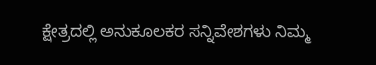ಕ್ಷೇತ್ರದಲ್ಲಿ ಅನುಕೂಲಕರ ಸನ್ನಿವೇಶಗಳು ನಿಮ್ಮ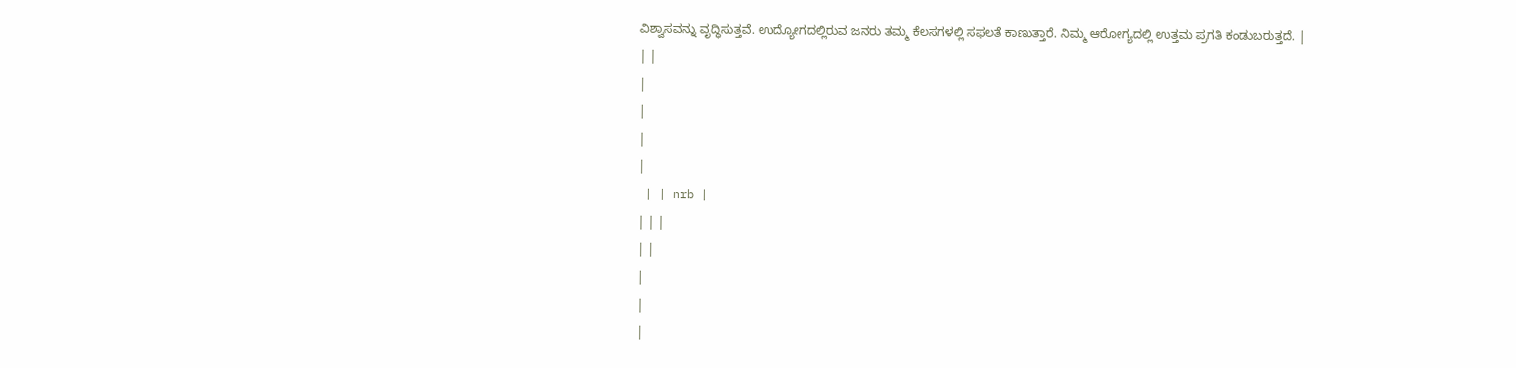ವಿಶ್ವಾಸವನ್ನು ವೃದ್ಧಿಸುತ್ತವೆ. ಉದ್ಯೋಗದಲ್ಲಿರುವ ಜನರು ತಮ್ಮ ಕೆಲಸಗಳಲ್ಲಿ ಸಫಲತೆ ಕಾಣುತ್ತಾರೆ. ನಿಮ್ಮ ಆರೋಗ್ಯದಲ್ಲಿ ಉತ್ತಮ ಪ್ರಗತಿ ಕಂಡುಬರುತ್ತದೆ. |
| |
|
|
|
|
 | | nrb |
| | |
| |
|
|
|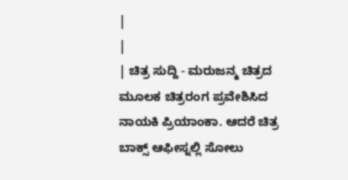|
|
| ಚಿತ್ರ ಸುದ್ದಿ - ಮರುಜನ್ಮ ಚಿತ್ರದ ಮೂಲಕ ಚಿತ್ರರಂಗ ಪ್ರವೇಶಿಸಿದ ನಾಯಕಿ ಪ್ರಿಯಾಂಕಾ. ಆದರೆ ಚಿತ್ರ ಬಾಕ್ಸ್ ಆಫೀಸ್ನಲ್ಲಿ ಸೋಲು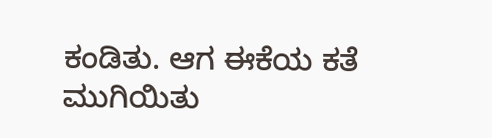ಕಂಡಿತು. ಆಗ ಈಕೆಯ ಕತೆ ಮುಗಿಯಿತು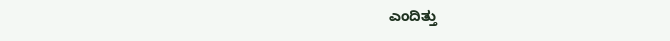ಎಂದಿತ್ತು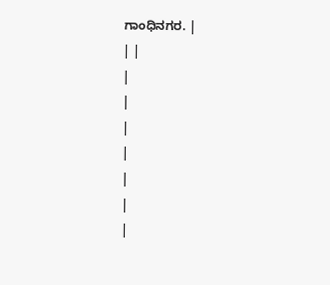ಗಾಂಧಿನಗರ. |
| |
|
|
|
|
|
|
|